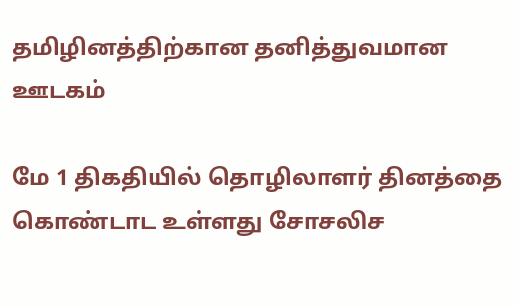தமிழினத்திற்கான தனித்துவமான ஊடகம்

மே 1 திகதியில் தொழிலாளர் தினத்தை கொண்டாட உள்ளது சோசலிச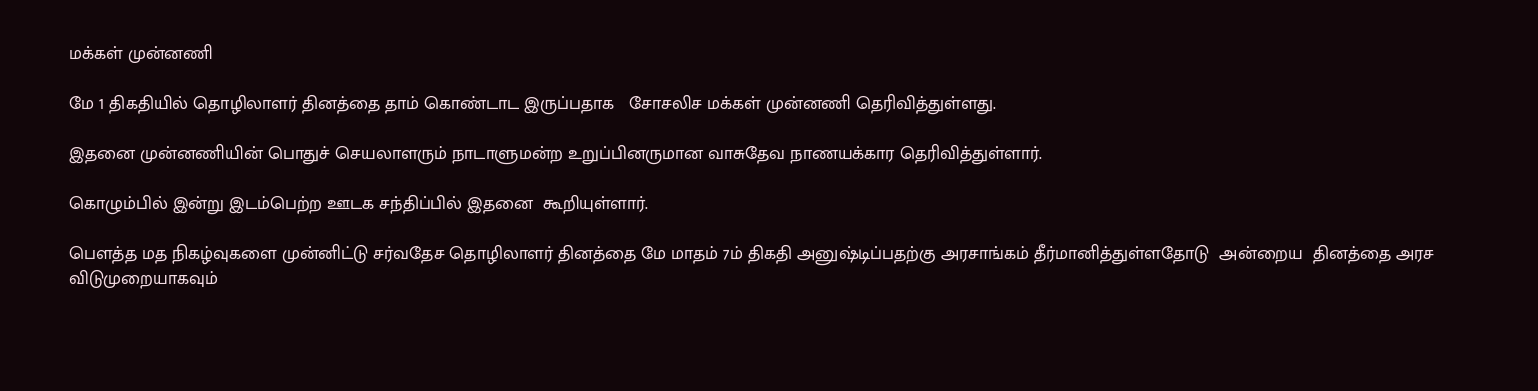மக்கள் முன்னணி

மே 1 திகதியில் தொழிலாளர் தினத்தை தாம் கொண்டாட இருப்பதாக   சோசலிச மக்கள் முன்னணி தெரிவித்துள்ளது.

இதனை முன்னணியின் பொதுச் செயலாளரும் நாடாளுமன்ற உறுப்பினருமான வாசுதேவ நாணயக்கார தெரிவித்துள்ளார்.

கொழும்பில் இன்று இடம்பெற்ற ஊடக சந்திப்பில் இதனை  கூறியுள்ளார்.

பௌத்த மத நிகழ்வுகளை முன்னிட்டு சர்வதேச தொழிலாளர் தினத்தை மே மாதம் 7ம் திகதி அனுஷ்டிப்பதற்கு அரசாங்கம் தீர்மானித்துள்ளதோடு  அன்றைய  தினத்தை அரச விடுமுறையாகவும்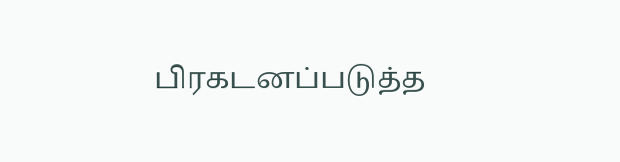பிரகடனப்படுத்த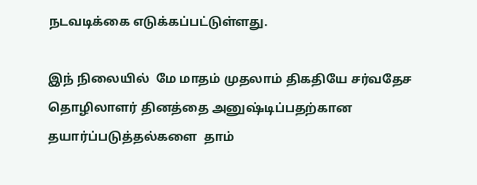நடவடிக்கை எடுக்கப்பட்டுள்ளது.

இந் நிலையில்  மே மாதம் முதலாம் திகதியே சர்வதேச தொழிலாளர் தினத்தை அனுஷ்டிப்பதற்கான தயார்ப்படுத்தல்களை  தாம்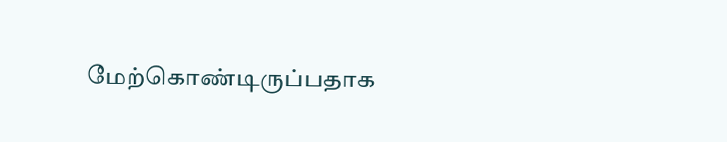மேற்கொண்டிருப்பதாக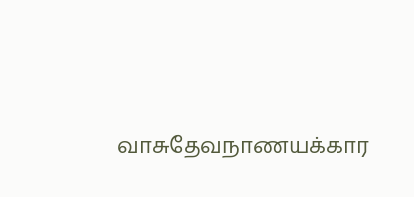வாசுதேவநாணயக்கார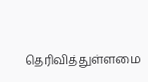தெரிவித்துள்ளமை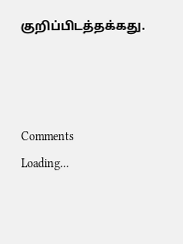குறிப்பிடத்தக்கது.



Comments
Loading...